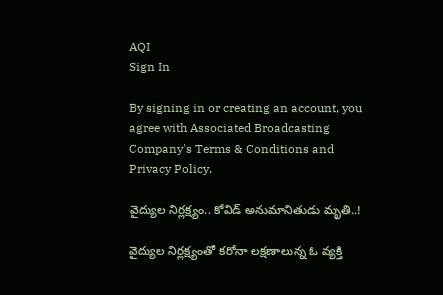AQI
Sign In

By signing in or creating an account, you agree with Associated Broadcasting Company's Terms & Conditions and Privacy Policy.

వైద్యుల నిర్లక్ష్యం.. కోవిడ్ అనుమానితుడు మృతి..!

వైద్యుల నిర్లక్ష్యంతో కరోనా లక్షణాలున్న ఓ వ్యక్తి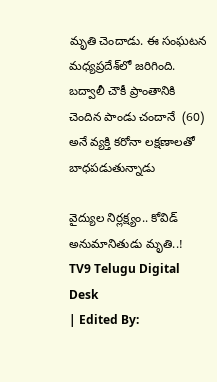మృతి చెందాడు. ఈ సంఘటన మధ్యప్రదేశ్‌లో జరిగింది.  బద్వాలీ చౌకీ ప్రాంతానికి చెందిన పాండు చందానే  (60) అనే వ్యక్తి కరోనా లక్షణాలతో బాధపడుతున్నాడు

వైద్యుల నిర్లక్ష్యం.. కోవిడ్ అనుమానితుడు మృతి..!
TV9 Telugu Digital Desk
| Edited By: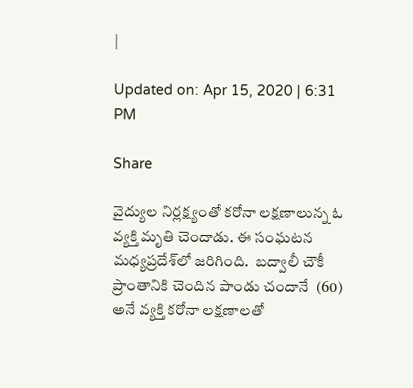|

Updated on: Apr 15, 2020 | 6:31 PM

Share

వైద్యుల నిర్లక్ష్యంతో కరోనా లక్షణాలున్న ఓ వ్యక్తి మృతి చెందాడు. ఈ సంఘటన మధ్యప్రదేశ్‌లో జరిగింది.  బద్వాలీ చౌకీ ప్రాంతానికి చెందిన పాండు చందానే  (60) అనే వ్యక్తి కరోనా లక్షణాలతో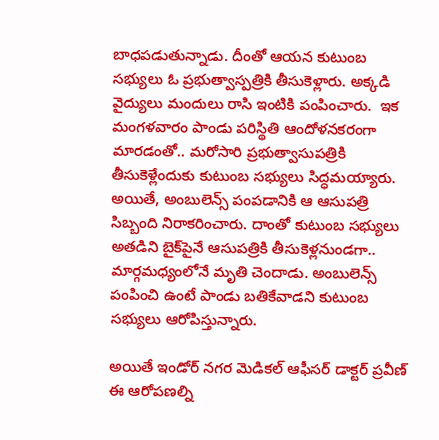బాధపడుతున్నాడు. దీంతో ఆయన కుటుంబ సభ్యులు ఓ ప్రభుత్వాస్పత్రికి తీసుకెళ్లారు. అక్కడి వైద్యులు మందులు రాసి ఇంటికి పంపించారు.  ఇక మంగళవారం పాండు పరిస్థితి ఆందోళనకరంగా మారడంతో.. మరోసారి ప్రభుత్వాసుపత్రికి తీసుకెళ్లేందుకు కుటుంబ సభ్యులు సిద్ధమయ్యారు. అయితే, అంబులెన్స్‌ పంపడానికి ఆ ఆసుపత్రి సిబ్బంది నిరాకరించారు. దాంతో కుటుంబ సభ్యులు అతడిని బైక్‌పైనే ఆసుపత్రికి తీసుకెళ్లనుండగా.. మార్గమధ్యంలోనే మృతి చెందాడు. అంబులెన్స్‌ పంపించి ఉంటే పాండు బతికేవాడని కుటుంబ సభ్యులు ఆరోపిస్తున్నారు.

అయితే ఇండోర్‌ నగర మెడికల్ ఆఫీసర్‌ డాక్టర్‌ ప్రవీణ్‌ ఈ ఆరోపణల్ని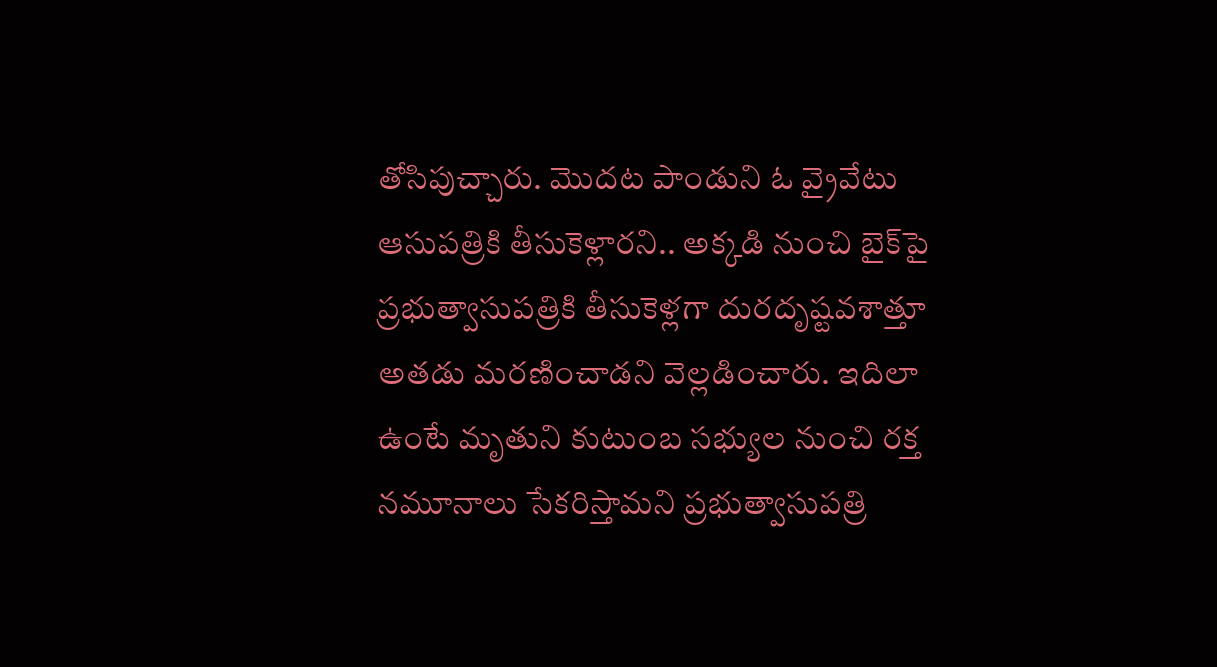తోసిపుచ్చారు. మొదట పాండుని ఓ వ్రైవేటు ఆసుపత్రికి తీసుకెళ్లారని.. అక్కడి నుంచి బైక్‌పై ప్రభుత్వాసుపత్రికి తీసుకెళ్లగా దురదృష్టవశాత్తూ అతడు మరణించాడని వెల్లడించారు. ఇదిలా ఉంటే మృతుని కుటుంబ సభ్యుల నుంచి రక్త నమూనాలు సేకరిస్తామని ప్రభుత్వాసుపత్రి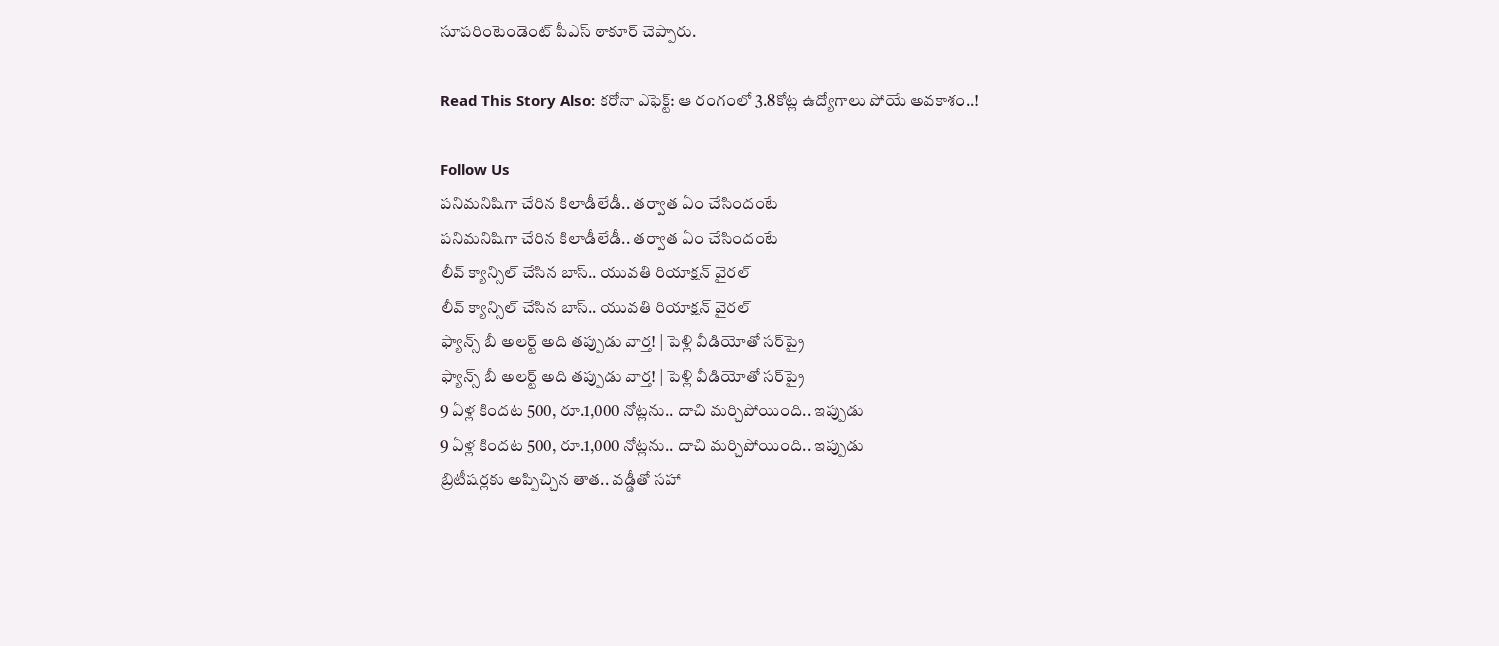సూపరింటెండెంట్‌ పీఎస్ ఠాకూర్‌ చెప్పారు.

Read This Story Also: కరోనా ఎఫెక్ట్: ఆ రంగంలో 3.8కోట్ల ఉద్యోగాలు పోయే అవకాశం..!

Follow Us
పనిమనిషిగా చేరిన కిలాడీలేడీ.. తర్వాత ఏం చేసిందంటే
పనిమనిషిగా చేరిన కిలాడీలేడీ.. తర్వాత ఏం చేసిందంటే
లీవ్‌ క్యాన్సిల్‌ చేసిన బాస్‌.. యువతి రియాక్షన్‌ వైరల్‌
లీవ్‌ క్యాన్సిల్‌ చేసిన బాస్‌.. యువతి రియాక్షన్‌ వైరల్‌
ఫ్యాన్స్ బీ అలర్ట్‌ అది తప్పుడు వార్త! | పెళ్లి వీడియోతో సర్‌ప్రై
ఫ్యాన్స్ బీ అలర్ట్‌ అది తప్పుడు వార్త! | పెళ్లి వీడియోతో సర్‌ప్రై
9 ఏళ్ల కిందట 500, రూ.1,000 నోట్లను.. దాచి మర్చిపోయింది.. ఇప్పుడు
9 ఏళ్ల కిందట 500, రూ.1,000 నోట్లను.. దాచి మర్చిపోయింది.. ఇప్పుడు
బ్రిటీషర్లకు అప్పిచ్చిన తాత.. వడ్డీతో సహా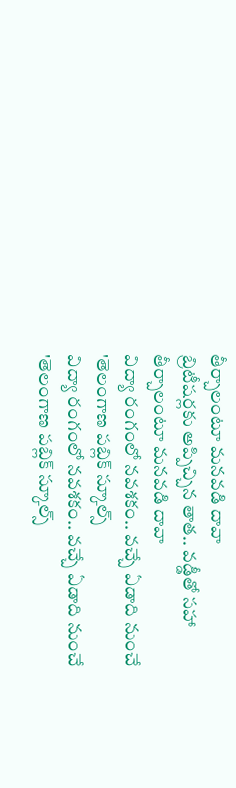తీర్చాలంటూ మనవడి దావా
బ్రిటీషర్లకు అప్పిచ్చిన తాత.. వడ్డీతో సహా తీర్చాలంటూ మనవడి దావా
విద్యా రంగంలో నవశకం.. వచ్చే ఏడాది నుంచే 'తెలంగాణ పబ్లిక్ స్కూల్స్
విద్యా రంగంలో నవశకం.. వచ్చే ఏడాది నుంచే 'తెలంగాణ పబ్లిక్ స్కూల్స్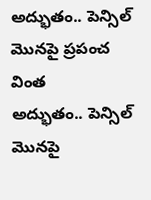అద్భుతం.. పెన్సిల్‌ మొనపై ప్రపంచ వింత
అద్భుతం.. పెన్సిల్‌ మొనపై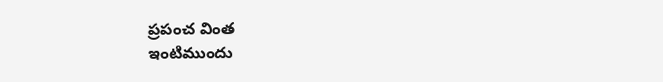ప్రపంచ వింత
ఇంటిముందు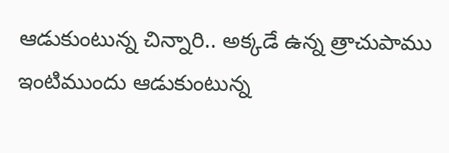ఆడుకుంటున్న చిన్నారి.. అక్కడే ఉన్న త్రాచుపాము
ఇంటిముందు ఆడుకుంటున్న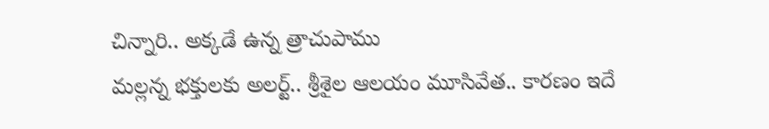చిన్నారి.. అక్కడే ఉన్న త్రాచుపాము
మల్లన్న భక్తులకు అలర్ట్‌.. శ్రీశైల ఆలయం మూసివేత.. కారణం ఇదే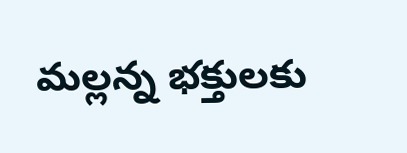మల్లన్న భక్తులకు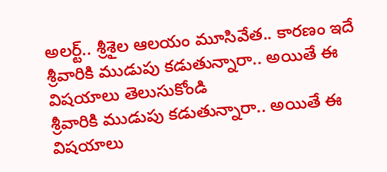అలర్ట్‌.. శ్రీశైల ఆలయం మూసివేత.. కారణం ఇదే
శ్రీవారికి ముడుపు కడుతున్నారా.. అయితే ఈ విషయాలు తెలుసుకోండి
శ్రీవారికి ముడుపు కడుతున్నారా.. అయితే ఈ విషయాలు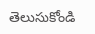తెలుసుకోండి